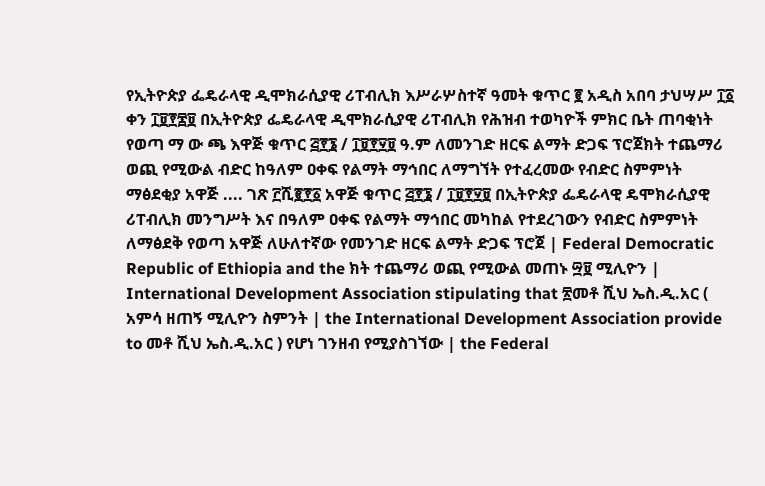የኢትዮጵያ ፌዴራላዊ ዲሞክራሲያዊ ሪፐብሊክ እሥራሦስተኛ ዓመት ቁጥር ፪ አዲስ አበባ ታህሣሥ ፲፩ ቀን ፲፱፻፷፱ በኢትዮጵያ ፌዴራላዊ ዲሞክራሲያዊ ሪፐብሊክ የሕዝብ ተወካዮች ምክር ቤት ጠባቂነት የወጣ ማ ው ጫ እዋጅ ቁጥር ፭፻፮ / ፲፱፻፶፱ ዓ.ም ለመንገድ ዘርፍ ልማት ድጋፍ ፕሮጀክት ተጨማሪ ወጪ የሚውል ብድር ከዓለም ዐቀፍ የልማት ማኅበር ለማግኘት የተፈረመው የብድር ስምምነት ማፅደቂያ አዋጅ .... ገጽ ፫ሺ፪፻፩ አዋጅ ቁጥር ፭፻፮ / ፲፱፻፶፱ በኢትዮጵያ ፌዴራላዊ ዴሞክራሲያዊ ሪፐብሊክ መንግሥት እና በዓለም ዐቀፍ የልማት ማኅበር መካከል የተደረገውን የብድር ስምምነት ለማፅደቅ የወጣ አዋጅ ለሁለተኛው የመንገድ ዘርፍ ልማት ድጋፍ ፕሮጀ | Federal Democratic Republic of Ethiopia and the ክት ተጨማሪ ወጪ የሚውል መጠኑ ፵፱ ሚሊዮን | International Development Association stipulating that ፳መቶ ሺህ ኤስ.ዲ.አር ( አምሳ ዘጠኝ ሚሊዮን ስምንት | the International Development Association provide to መቶ ሺህ ኤስ.ዲ.አር ) የሆነ ገንዘብ የሚያስገኘው | the Federal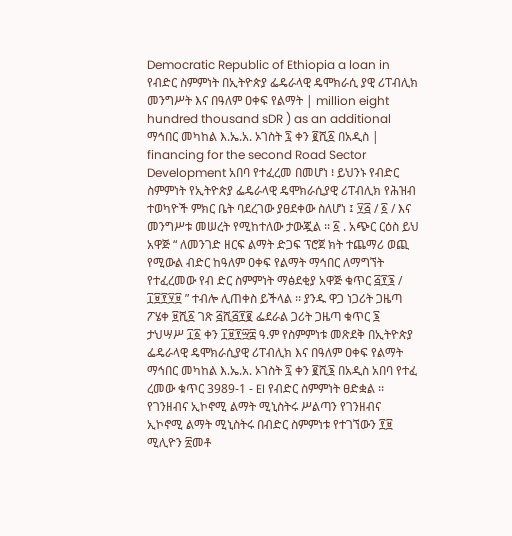Democratic Republic of Ethiopia a loan in የብድር ስምምነት በኢትዮጵያ ፌዴራላዊ ዴሞክራሲ ያዊ ሪፐብሊክ መንግሥት እና በዓለም ዐቀፍ የልማት | million eight hundred thousand sDR ) as an additional ማኅበር መካከል እ.ኤ.አ. ኦገስት ፯ ቀን ፪ሺ፩ በአዲስ | financing for the second Road Sector Development አበባ የተፈረመ በመሆነ ፧ ይህንኑ የብድር ስምምነት የኢትዮጵያ ፌዴራላዊ ዴሞክራሲያዊ ሪፐብሊክ የሕዝብ ተወካዮች ምክር ቤት ባደረገው ያፀደቀው ስለሆነ ፤ ፶፭ / ፩ / እና መንግሥቱ መሠረት የሚከተለው ታውጇል ፡፡ ፩ . አጭር ርዕስ ይህ አዋጅ “ ለመንገድ ዘርፍ ልማት ድጋፍ ፕሮጀ ክት ተጨማሪ ወጪ የሚውል ብድር ከዓለም ዐቀፍ የልማት ማኅበር ለማግኘት የተፈረመው የብ ድር ስምምነት ማፅደቂያ አዋጅ ቁጥር ፭፻፮ / ፲፱፻፶፱ ” ተብሎ ሊጠቀስ ይችላል ፡፡ ያንዱ ዋጋ ነጋሪት ጋዜጣ ፖሄቀ ፱ሺ፩ ገጽ ፭ሺ፭፻፪ ፌደራል ጋሪት ጋዜጣ ቁጥር ፮ ታህሣሥ ፲፩ ቀን ፲፱፻፵፰ ዓ.ም የስምምነቱ መጽደቅ በኢትዮጵያ ፌዴራላዊ ዴሞክራሲያዊ ሪፐብሊክ እና በዓለም ዐቀፍ የልማት ማኅበር መካከል እ.ኤ.አ. ኦገስት ፯ ቀን ፪ሺ፮ በአዲስ አበባ የተፈ ረመው ቁጥር 3989-1 - EI የብድር ስምምነት ፀድቋል ፡፡ የገንዘብና ኢኮኖሚ ልማት ሚኒስትሩ ሥልጣን የገንዘብና ኢኮኖሚ ልማት ሚኒስትሩ በብድር ስምምነቱ የተገኘውን ፻፱ ሚሊዮን ፳መቶ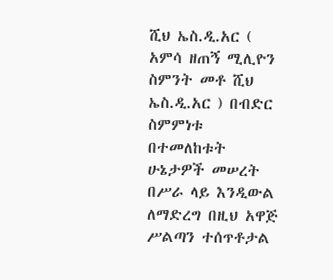ሺህ ኤስ.ዲ.አር ( አምሳ ዘጠኝ ሚሊዮን ስምንት መቶ ሺህ ኤስ.ዲ.አር ) በብድር ስምምነቱ በተመለከቱት ሁኔታዎች መሠረት በሥራ ላይ እንዲውል ለማድረግ በዚህ አዋጅ ሥልጣን ተሰጥቶታል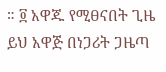። ፬ አዋጁ የሚፀናበት ጊዜ ይህ አዋጅ በነጋሪት ጋዜጣ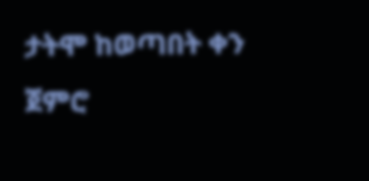ታትሞ ከወጣበት ቀን ጀምሮ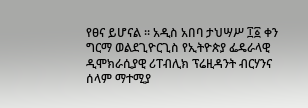የፀና ይሆናል ፡፡ አዲስ አበባ ታህሣሥ ፲፩ ቀን ግርማ ወልደጊዮርጊስ የኢትዮጵያ ፌዴራላዊ ዲሞክራሲያዊ ሪፐብሊክ ፕሬዚዳንት ብርሃንና ሰላም ማተሚያ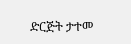ድርጅት ታተመ